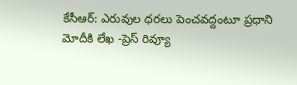కేసీఆర్: ఎరువుల ధరలు పెంచవద్దంటూ ప్రధాని మోదీకి లేఖ -ప్రెస్ రివ్యూ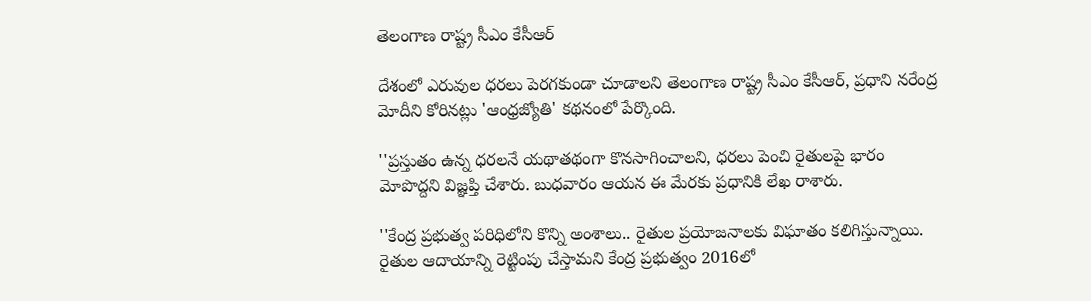తెలంగాణ రాష్ట్ర సీఎం కేసీఆర్‌

దేశంలో ఎరువుల ధరలు పెరగకుండా చూడాలని తెలంగాణ రాష్ట్ర సీఎం కేసీఆర్‌, ప్రధాని నరేంద్ర మోదీని కోరినట్లు 'ఆంధ్రజ్యోతి' కథనంలో పేర్కొంది.

''ప్రస్తుతం ఉన్న ధరలనే యథాతథంగా కొనసాగించాలని, ధరలు పెంచి రైతులపై భారం మోపొద్దని విజ్ఞప్తి చేశారు. బుధవారం ఆయన ఈ మేరకు ప్రధానికి లేఖ రాశారు.

''కేంద్ర ప్రభుత్వ పరిధిలోని కొన్ని అంశాలు.. రైతుల ప్రయోజనాలకు విఘాతం కలిగిస్తున్నాయి. రైతుల ఆదాయాన్ని రెట్టింపు చేస్తామని కేంద్ర ప్రభుత్వం 2016లో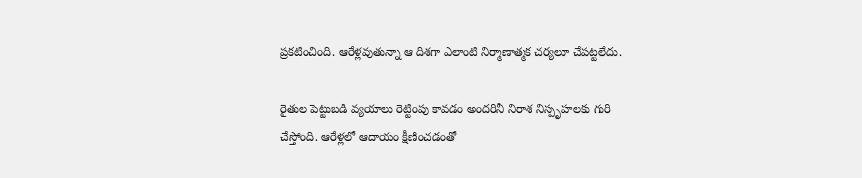ప్రకటించింది. ఆరేళ్లవుతున్నా ఆ దిశగా ఎలాంటి నిర్మాణాత్మక చర్యలూ చేపట్టలేదు.

రైతుల పెట్టుబడి వ్యయాలు రెట్టింపు కావడం అందరినీ నిరాశ నిస్పృహలకు గురి చేస్తోంది. ఆరేళ్లలో ఆదాయం క్షీణించడంతో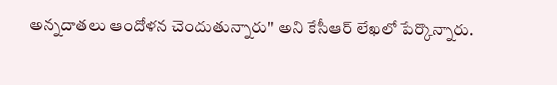అన్నదాతలు ఆందోళన చెందుతున్నారు'' అని కేసీఆర్‌ లేఖలో పేర్కొన్నారు.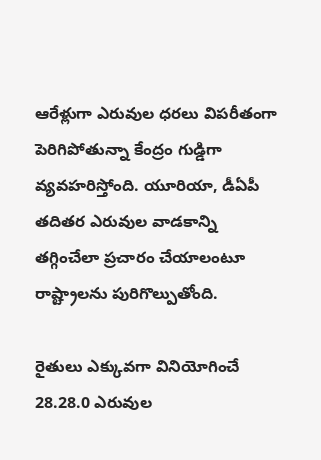ఆరేళ్లుగా ఎరువుల ధరలు విపరీతంగా పెరిగిపోతున్నా కేంద్రం గుడ్డిగా వ్యవహరిస్తోంది. యూరియా, డీఏపీ తదితర ఎరువుల వాడకాన్ని తగ్గించేలా ప్రచారం చేయాలంటూ రాష్ట్రాలను పురిగొల్పుతోంది.

రైతులు ఎక్కువగా వినియోగించే 28.28.0 ఎరువుల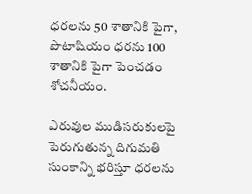ధరలను 50 శాతానికి పైగా, పొటాషియం ధరను 100 శాతానికి పైగా పెంచడం శోచనీయం.

ఎరువుల ముడిసరుకులపై పెరుగుతున్న దిగుమతి సుంకాన్ని భరిస్తూ ధరలను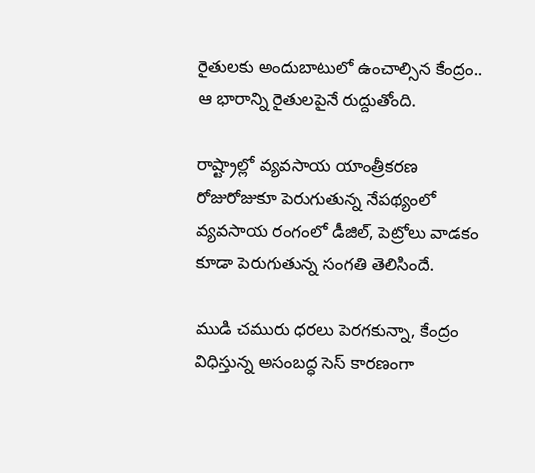రైతులకు అందుబాటులో ఉంచాల్సిన కేంద్రం.. ఆ భారాన్ని రైతులపైనే రుద్దుతోంది.

రాష్ట్రాల్లో వ్యవసాయ యాంత్రీకరణ రోజురోజుకూ పెరుగుతున్న నేపథ్యంలో వ్యవసాయ రంగంలో డీజిల్‌, పెట్రోలు వాడకం కూడా పెరుగుతున్న సంగతి తెలిసిందే.

ముడి చమురు ధరలు పెరగకున్నా, కేంద్రం విధిస్తున్న అసంబద్ధ సెస్‌ కారణంగా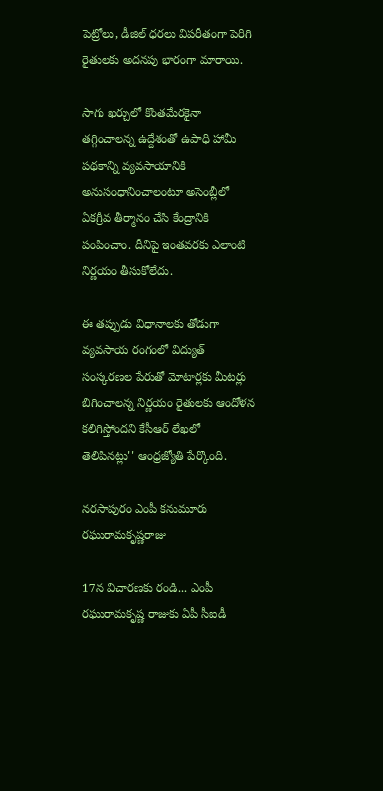పెట్రోలు, డీజిల్‌ ధరలు విపరీతంగా పెరిగి రైతులకు అదనపు భారంగా మారాయి.

సాగు ఖర్చులో కొంతమేరకైనా తగ్గించాలన్న ఉద్దేశంతో ఉపాధి హామీ పథకాన్ని వ్యవసాయానికి అనుసంధానించాలంటూ అసెంబ్లీలో ఏకగ్రీవ తీర్మానం చేసి కేంద్రానికి పంపించాం. దీనిపై ఇంతవరకు ఎలాంటి నిర్ణయం తీసుకోలేదు.

ఈ తప్పుడు విధానాలకు తోడుగా వ్యవసాయ రంగంలో విద్యుత్ సంస్కరణల పేరుతో మోటార్లకు మీటర్లు బిగించాలన్న నిర్ణయం రైతులకు ఆందోళన కలిగిస్తోందని కేసీఆర్ లేఖలో తెలిపినట్లు'' ఆంధ్రజ్యోతి పేర్కొంది.

నరసాపురం ఎంపీ కనుమూరు రఘురామకృష్ణరాజు

17న విచారణకు రండి... ఎంపీ రఘురామకృష్ణ రాజుకు ఏపీ సీఐడీ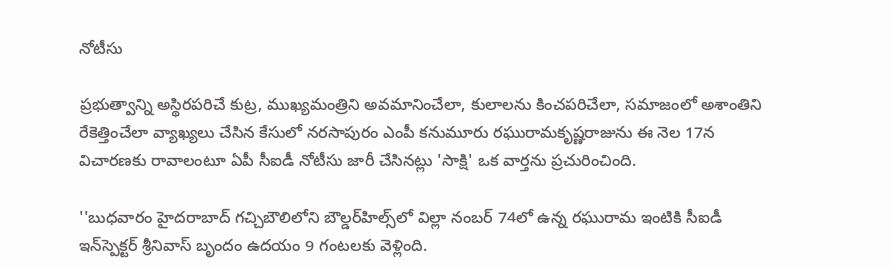నోటీసు

ప్రభుత్వాన్ని అస్థిరపరిచే కుట్ర, ముఖ్యమంత్రిని అవమానించేలా, కులాలను కించపరిచేలా, సమాజంలో అశాంతిని రేకెత్తించేలా వ్యాఖ్యలు చేసిన కేసులో నరసాపురం ఎంపీ కనుమూరు రఘురామకృష్ణరాజును ఈ నెల 17న విచారణకు రావాలంటూ ఏపీ సీఐడీ నోటీసు జారీ చేసినట్లు 'సాక్షి' ఒక వార్తను ప్రచురించింది.

''బుధవారం హైదరాబాద్‌ గచ్చిబౌలిలోని బౌల్డర్‌హిల్స్‌లో విల్లా నంబర్‌ 74లో ఉన్న రఘురామ ఇంటికి సీఐడీ ఇన్‌స్పెక్టర్‌ శ్రీనివాస్‌ బృందం ఉదయం 9 గంటలకు వెళ్లింది.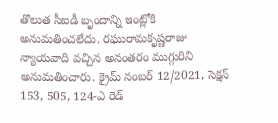తొలుత సీఐడీ బృందాన్ని ఇంట్లోకి అనుమతించలేదు. రఘురామకృష్ణరాజు న్యాయవాది వచ్చిన అనంతరం ముగ్గురిని అనుమతించారు. క్రైమ్‌ నంబర్‌ 12/2021, సెక్షన్‌ 153, 505, 124-ఎ రెడ్‌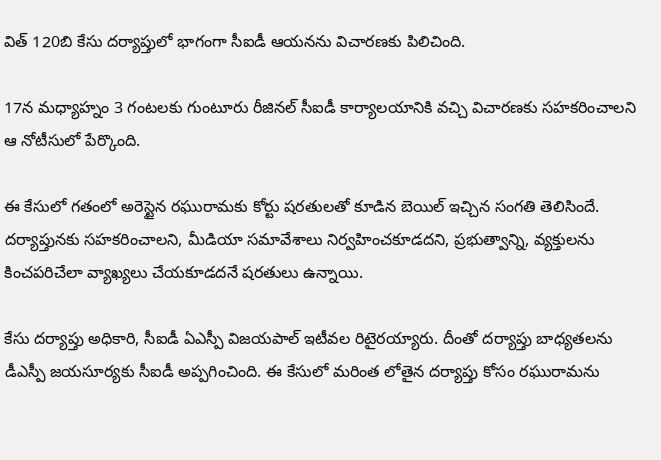విత్‌ 120బి కేసు దర్యాప్తులో భాగంగా సీఐడీ ఆయనను విచారణకు పిలిచింది.

17న మధ్యాహ్నం 3 గంటలకు గుంటూరు రీజినల్‌ సీఐడీ కార్యాలయానికి వచ్చి విచారణకు సహకరించాలని ఆ నోటీసులో పేర్కొంది.

ఈ కేసులో గతంలో అరెస్టైన రఘురామకు కోర్టు షరతులతో కూడిన బెయిల్‌ ఇచ్చిన సంగతి తెలిసిందే. దర్యాప్తునకు సహకరించాలని, మీడియా సమావేశాలు నిర్వహించకూడదని, ప్రభుత్వాన్ని, వ్యక్తులను కించపరిచేలా వ్యాఖ్యలు చేయకూడదనే షరతులు ఉన్నాయి.

కేసు దర్యాప్తు అధికారి, సీఐడీ ఏఎస్పీ విజయపాల్‌ ఇటీవల రిటైరయ్యారు. దీంతో దర్యాప్తు బాధ్యతలను డీఎస్పీ జయసూర్యకు సీఐడీ అప్పగించింది. ఈ కేసులో మరింత లోతైన దర్యాప్తు కోసం రఘురామను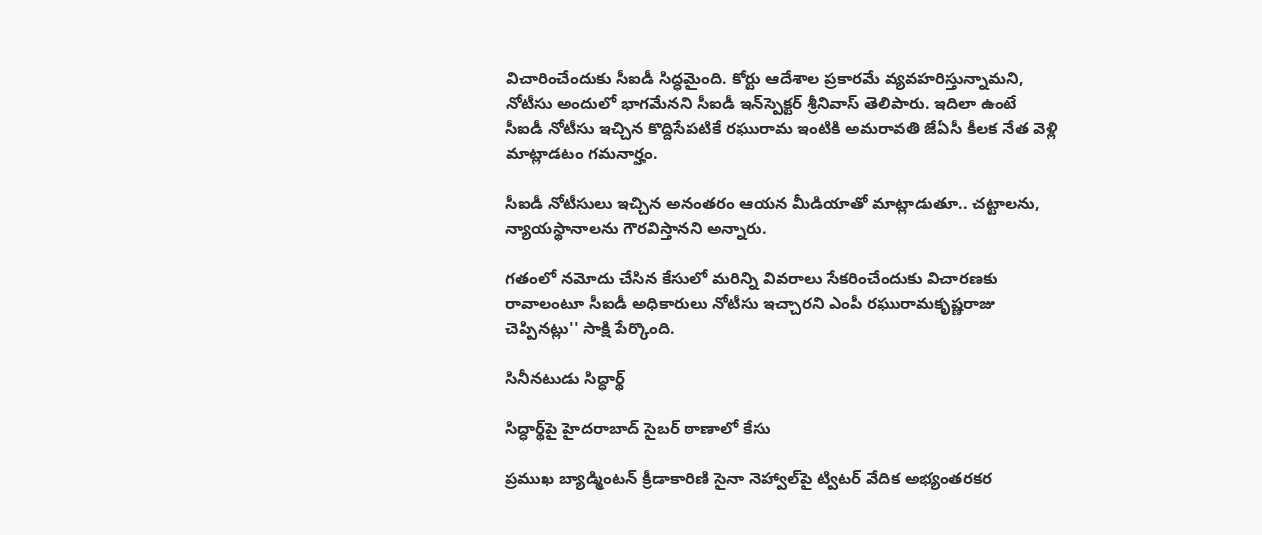విచారించేందుకు సీఐడీ సిద్ధమైంది. కోర్టు ఆదేశాల ప్రకారమే వ్యవహరిస్తున్నామని, నోటీసు అందులో భాగమేనని సీఐడీ ఇన్‌స్పెక్టర్‌ శ్రీనివాస్‌ తెలిపారు. ఇదిలా ఉంటే సీఐడీ నోటీసు ఇచ్చిన కొద్దిసేపటికే రఘురామ ఇంటికి అమరావతి జేఏసీ కీలక నేత వెళ్లి మాట్లాడటం గమనార్హం.

సీఐడీ నోటీసులు ఇచ్చిన అనంతరం ఆయన మీడియాతో మాట్లాడుతూ.. చట్టాలను, న్యాయస్థానాలను గౌరవిస్తానని అన్నారు.

గతంలో నమోదు చేసిన కేసులో మరిన్ని వివరాలు సేకరించేందుకు విచారణకు రావాలంటూ సీఐడీ అధికారులు నోటీసు ఇచ్చారని ఎంపీ రఘురామకృష్ణరాజు చెప్పినట్లు'' సాక్షి పేర్కొంది.

సినీనటుడు సిద్ధార్థ్‌

సిద్ధార్థ్‌పై హైదరాబాద్‌ సైబర్‌ ఠాణాలో కేసు

ప్రముఖ బ్యాడ్మింటన్‌ క్రీడాకారిణి సైనా నెహ్వాల్‌పై ట్విటర్‌ వేదిక అభ్యంతరకర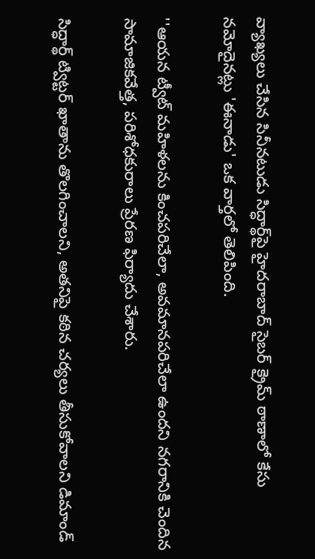వ్యాఖ్యలు చేసిన సినీనటుడు సిద్ధార్థ్‌పై హైదరాబాద్‌ సైబర్‌ క్రైమ్‌ ఠాణాలో కేసు నమోదైనట్లు 'ఈనాడు' ఒక వార్తలో తెలిపింది.

''ఆయన ట్వీట్‌ మహిళలను కించపరిచేలా, అవమానపరిచేలా ఉందని నగరానికి చెందిన సామాజికవేత్త, పరిశోధకురాలు ప్రేరణ ఫిర్యాదు చేశారు.

సిద్ధార్థ్ ట్విట్టర్ ఖాతాను తొలగించాలని, అతనిపై కఠిన చర్యలు తీసుకోవాలని డిమాండ్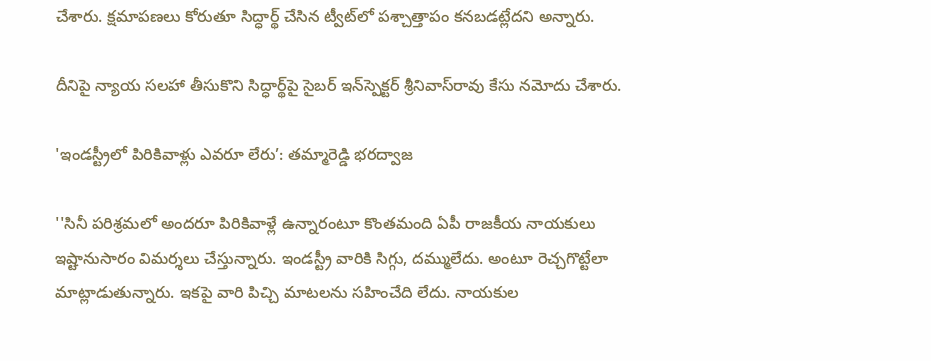చేశారు. క్షమాపణలు కోరుతూ సిద్ధార్థ్ చేసిన ట్వీట్‌లో పశ్చాత్తాపం కనబడట్లేదని అన్నారు.

దీనిపై న్యాయ సలహా తీసుకొని సిద్ధార్థ్‌పై సైబర్‌ ఇన్‌స్పెక్టర్‌ శ్రీనివాస్‌రావు కేసు నమోదు చేశారు.

'ఇండస్ట్రీలో పిరికివాళ్లు ఎవరూ లేరు’: తమ్మారెడ్డి భరద్వాజ

''సినీ పరిశ్రమలో అందరూ పిరికివాళ్లే ఉన్నారంటూ కొంతమంది ఏపీ రాజకీయ నాయకులు ఇష్టానుసారం విమర్శలు చేస్తున్నారు. ఇండస్ట్రీ వారికి సిగ్గు, దమ్ములేదు. అంటూ రెచ్చగొట్టేలా మాట్లాడుతున్నారు. ఇకపై వారి పిచ్చి మాటలను సహించేది లేదు. నాయకుల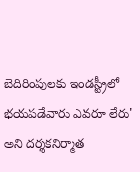బెదిరింపులకు ఇండస్ట్రీలో భయపడేవారు ఎవరూ లేరు' అని దర్శకనిర్మాత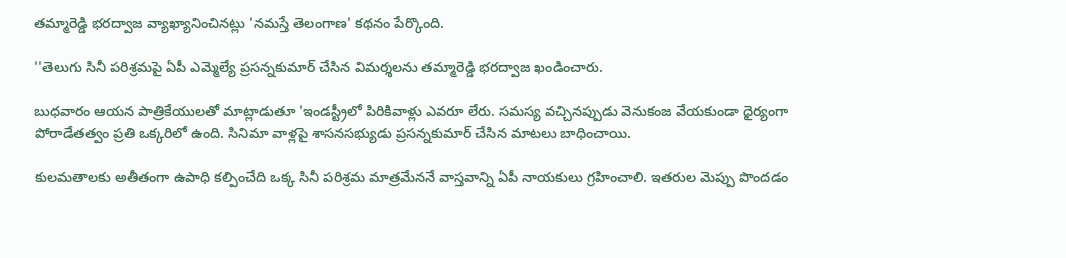తమ్మారెడ్డి భరద్వాజ వ్యాఖ్యానించినట్లు 'నమస్తే తెలంగాణ' కథనం పేర్కొంది.

''తెలుగు సినీ పరిశ్రమపై ఏపీ ఎమ్మెల్యే ప్రసన్నకుమార్‌ చేసిన విమర్శలను తమ్మారెడ్డి భరద్వాజ ఖండించారు.

బుధవారం ఆయన పాత్రికేయులతో మాట్లాడుతూ 'ఇండస్ట్రీలో పిరికివాళ్లు ఎవరూ లేరు. సమస్య వచ్చినప్పుడు వెనుకంజ వేయకుండా ధైర్యంగా పోరాడేతత్వం ప్రతి ఒక్కరిలో ఉంది. సినిమా వాళ్లపై శాసనసభ్యుడు ప్రసన్నకుమార్‌ చేసిన మాటలు బాధించాయి.

కులమతాలకు అతీతంగా ఉపాధి కల్పించేది ఒక్క సినీ పరిశ్రమ మాత్రమేననే వాస్తవాన్ని ఏపీ నాయకులు గ్రహించాలి. ఇతరుల మెప్పు పొందడం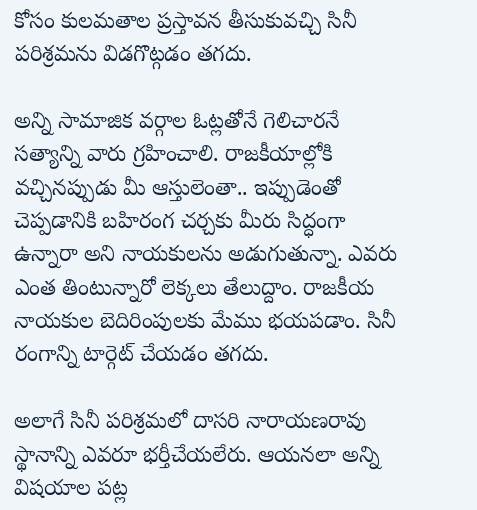కోసం కులమతాల ప్రస్తావన తీసుకువచ్చి సినీ పరిశ్రమను విడగొట్గడం తగదు.

అన్ని సామాజిక వర్గాల ఓట్లతోనే గెలిచారనే సత్యాన్ని వారు గ్రహించాలి. రాజకీయాల్లోకి వచ్చినప్పుడు మీ ఆస్తులెంతా.. ఇప్పుడెంతో చెప్పడానికి బహిరంగ చర్చకు మీరు సిద్ధంగా ఉన్నారా అని నాయకులను అడుగుతున్నా. ఎవరు ఎంత తింటున్నారో లెక్కలు తేలుద్దాం. రాజకీయ నాయకుల బెదిరింపులకు మేము భయపడాం. సినీ రంగాన్ని టార్గెట్‌ చేయడం తగదు.

అలాగే సినీ పరిశ్రమలో దాసరి నారాయణరావు స్థానాన్ని ఎవరూ భర్తీచేయలేరు. ఆయనలా అన్ని విషయాల పట్ల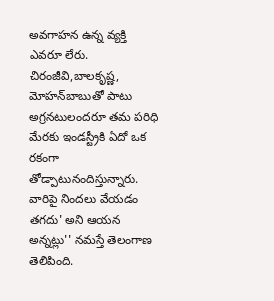అవగాహన ఉన్న వ్యక్తి ఎవరూ లేరు. చిరంజీవి,బాలకృష్ణ, మోహన్‌బాబుతో పాటు అగ్రనటులందరూ తమ పరిధి మేరకు ఇండస్ట్రీకి ఏదో ఒక రకంగా తోడ్పాటునందిస్తున్నారు. వారిపై నిందలు వేయడం తగదు' అని ఆయన అన్నట్లు'' నమస్తే తెలంగాణ తెలిపింది.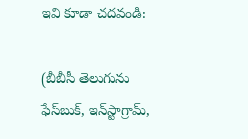ఇవి కూడా చదవండి:

(బీబీసీ తెలుగును ఫేస్‌బుక్, ఇన్‌స్టాగ్రామ్‌,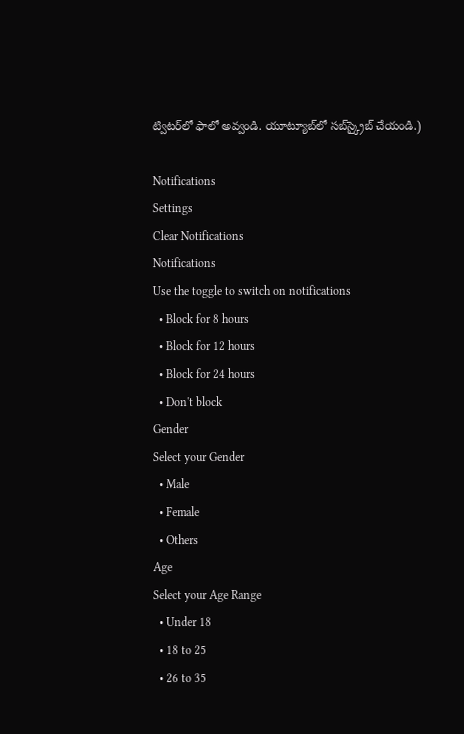ట్విటర్‌లో ఫాలో అవ్వండి. యూట్యూబ్‌లో సబ్‌స్క్రైబ్ చేయండి.)

Notifications
Settings
Clear Notifications
Notifications
Use the toggle to switch on notifications
  • Block for 8 hours
  • Block for 12 hours
  • Block for 24 hours
  • Don't block
Gender
Select your Gender
  • Male
  • Female
  • Others
Age
Select your Age Range
  • Under 18
  • 18 to 25
  • 26 to 35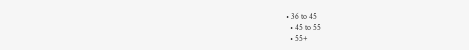• 36 to 45
  • 45 to 55
  • 55+